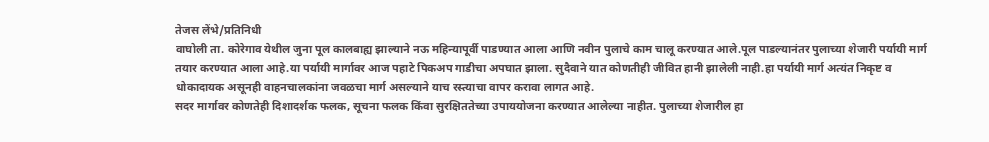तेजस लेंभे/प्रतिनिधी
वाघोली ता. कोरेगाव येथील जुना पूल कालबाह्य झाल्याने नऊ महिन्यापूर्वी पाडण्यात आला आणि नवीन पुलाचे काम चालू करण्यात आले.पूल पाडल्यानंतर पुलाच्या शेजारी पर्यायी मार्ग तयार करण्यात आला आहे.या पर्यायी मार्गावर आज पहाटे पिकअप गाडीचा अपघात झाला. सुदैवाने यात कोणतीही जीवित हानी झालेली नाही.हा पर्यायी मार्ग अत्यंत निकृष्ट व धोकादायक असूनही वाहनचालकांना जवळचा मार्ग असल्याने याच रस्त्याचा वापर करावा लागत आहे.
सदर मार्गावर कोणतेही दिशादर्शक फलक, सूचना फलक किंवा सुरक्षिततेच्या उपाययोजना करण्यात आलेल्या नाहीत. पुलाच्या शेजारील हा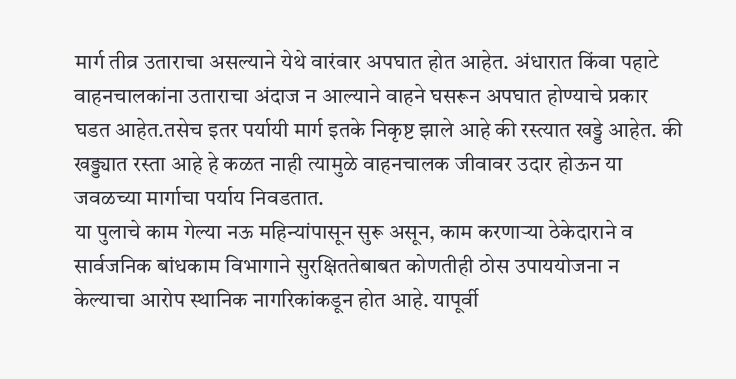मार्ग तीव्र उताराचा असल्याने येथे वारंवार अपघात होत आहेत. अंधारात किंवा पहाटे वाहनचालकांना उताराचा अंदाज न आल्याने वाहने घसरून अपघात होण्याचे प्रकार घडत आहेत.तसेच इतर पर्यायी मार्ग इतके निकृष्ट झाले आहे की रस्त्यात खड्डे आहेत. की खड्ड्यात रस्ता आहे हे कळत नाही त्यामुळे वाहनचालक जीवावर उदार होऊन या जवळच्या मार्गाचा पर्याय निवडतात.
या पुलाचे काम गेल्या नऊ महिन्यांपासून सुरू असून, काम करणाऱ्या ठेकेदाराने व सार्वजनिक बांधकाम विभागाने सुरक्षिततेबाबत कोणतीही ठोस उपाययोजना न केल्याचा आरोप स्थानिक नागरिकांकडून होत आहे. यापूर्वी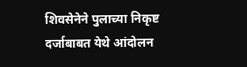शिवसेनेने पुलाच्या निकृष्ट दर्जाबाबत येथे आंदोलन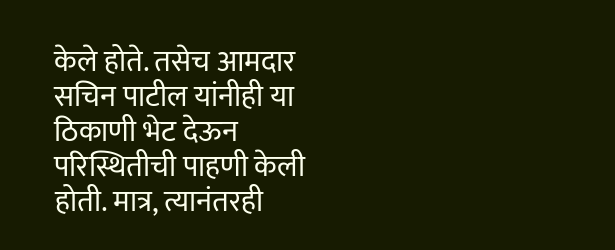केले होते. तसेच आमदार सचिन पाटील यांनीही या ठिकाणी भेट देऊन परिस्थितीची पाहणी केली होती. मात्र, त्यानंतरही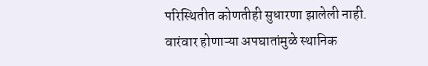परिस्थितीत कोणतीही सुधारणा झालेली नाही.
वारंवार होणाऱ्या अपघातांमुळे स्थानिक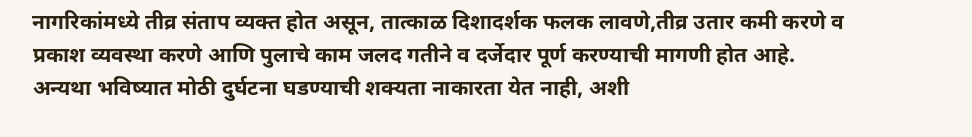नागरिकांमध्ये तीव्र संताप व्यक्त होत असून, तात्काळ दिशादर्शक फलक लावणे,तीव्र उतार कमी करणे व प्रकाश व्यवस्था करणे आणि पुलाचे काम जलद गतीने व दर्जेदार पूर्ण करण्याची मागणी होत आहे. अन्यथा भविष्यात मोठी दुर्घटना घडण्याची शक्यता नाकारता येत नाही, अशी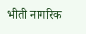भीती नागरिक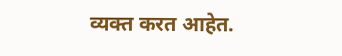व्यक्त करत आहेत.